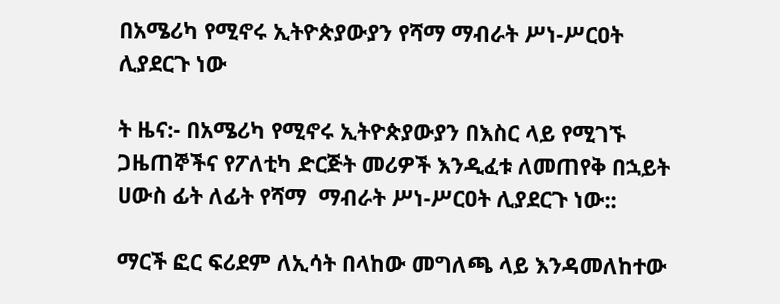በአሜሪካ የሚኖሩ ኢትዮጵያውያን የሻማ ማብራት ሥነ-ሥርዐት ሊያደርጉ ነው

ት ዜና:- በአሜሪካ የሚኖሩ ኢትዮጵያውያን በእስር ላይ የሚገኙ ጋዜጠኞችና የፖለቲካ ድርጅት መሪዎች እንዲፈቱ ለመጠየቅ በኋይት ሀውስ ፊት ለፊት የሻማ  ማብራት ሥነ-ሥርዐት ሊያደርጉ ነው::

ማርች ፎር ፍሪደም ለኢሳት በላከው መግለጫ ላይ እንዳመለከተው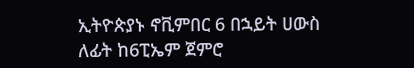ኢትዮጵያኑ ኖቪምበር 6 በኋይት ሀውስ ለፊት ከ6ፒኤም ጀምሮ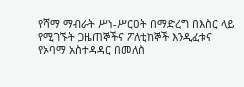የሻማ ማብራት ሥነ-ሥርዐት በማድረግ በእስር ላይ የሚገኙት ጋዜጠኞችና ፖለቲከኞች እንዲፈቱና የኦባማ አስተዳዳር በመለስ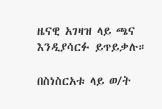ዜናዊ አገዛዝ ላይ ጫና እንዲያሳርፉ ይጥይቃሉ።

በስነስርአቱ ላይ ወ/ት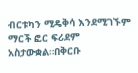ብርቱካን ሚዴቅሳ እንደሚገኙም ማርች ፎር ፍሪደም አስታውቋል።በቅርቡ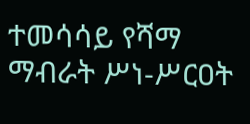ተመሳሳይ የሻማ ማብራት ሥነ-ሥርዐት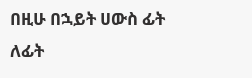በዚሁ በኋይት ሀውስ ፊት ለፊት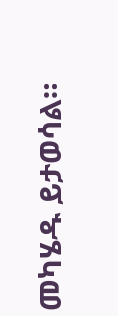መካሄዱ ይታወሳል።